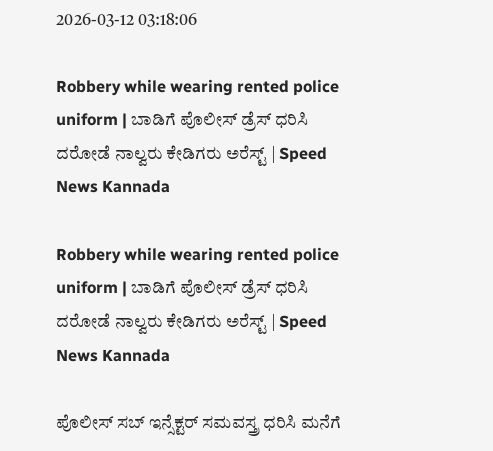2026-03-12 03:18:06

Robbery while wearing rented police uniform | ಬಾಡಿಗೆ ಪೊಲೀಸ್ ಡ್ರೆಸ್‌ ಧರಿಸಿ ದರೋಡೆ ನಾಲ್ವರು ಕೇಡಿಗರು ಅರೆಸ್ಟ್ | Speed News Kannada

Robbery while wearing rented police uniform | ಬಾಡಿಗೆ ಪೊಲೀಸ್ ಡ್ರೆಸ್‌ ಧರಿಸಿ ದರೋಡೆ ನಾಲ್ವರು ಕೇಡಿಗರು ಅರೆಸ್ಟ್ | Speed News Kannada

ಪೊಲೀಸ್ ಸಬ್ ಇನ್ಸೆಕ್ಟರ್ ಸಮವಸ್ತ್ರ ಧರಿಸಿ ಮನೆಗೆ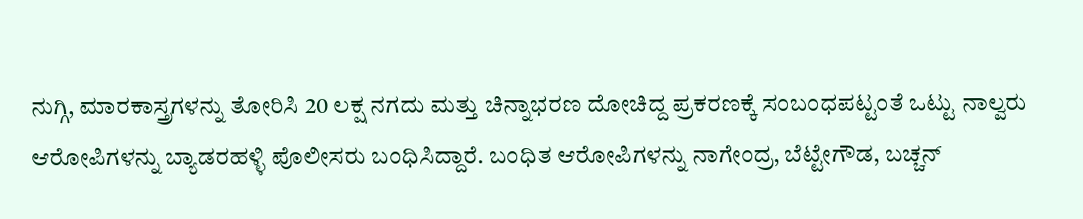ನುಗ್ಗಿ, ಮಾರಕಾಸ್ತ್ರಗಳನ್ನು ತೋರಿಸಿ 20 ಲಕ್ಷ ನಗದು ಮತ್ತು ಚಿನ್ನಾಭರಣ ದೋಚಿದ್ದ ಪ್ರಕರಣಕ್ಕೆ ಸಂಬಂಧಪಟ್ಟಂತೆ ಒಟ್ಟು ನಾಲ್ವರು ಆರೋಪಿಗಳನ್ನು ಬ್ಯಾಡರಹಳ್ಳಿ ಪೊಲೀಸರು ಬಂಧಿಸಿದ್ದಾರೆ. ಬಂಧಿತ ಆರೋಪಿಗಳನ್ನು ನಾಗೇಂದ್ರ, ಬೆಟ್ಟೇಗೌಡ, ಬಚ್ಚನ್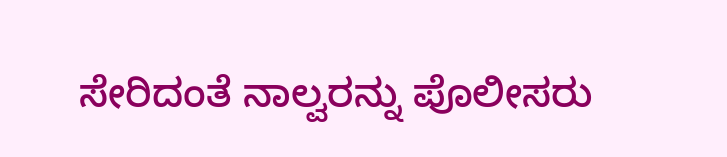ಸೇರಿದಂತೆ ನಾಲ್ವರನ್ನು ಪೊಲೀಸರು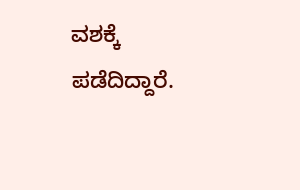ವಶಕ್ಕೆ ಪಡೆದಿದ್ದಾರೆ.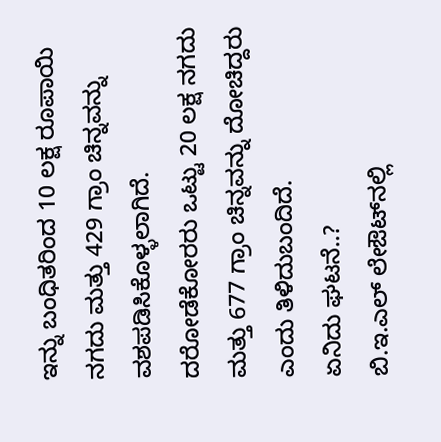ಇನ್ನು ಬಂಧಿತರಿಂದ 10 ಲಕ್ಷ ರೂಪಾಯಿ ನಗದು ಮತ್ತು 429 ಗ್ರಾಂ ಚಿನ್ನವನ್ನು ವಶಪಡಿಸಿಕೊಳ್ಳಲಾಗಿದೆ. ದರೋಡೆಕೋರರು ಒಟ್ಟು 20 ಲಕ್ಷ ನಗದು ಮತ್ತು 677 ಗ್ರಾಂ ಚಿನ್ನವನ್ನು ದೋಚಿದ್ದರು ಎಂದು ತಿಳಿದುಬಂದಿದೆ.
ಏನಿದು ಘಟನೆ..?
ಬಿ.ಇ.ಎಲ್ ಲೇಔಟ್‌ನಲ್ಲಿ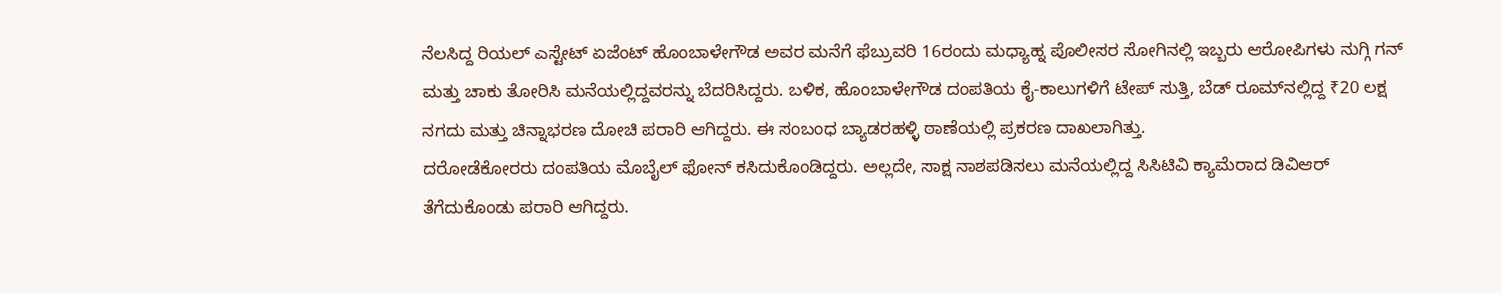ನೆಲಸಿದ್ದ ರಿಯಲ್ ಎಸ್ಟೇಟ್ ಏಜೆಂಟ್ ಹೊಂಬಾಳೇಗೌಡ ಅವರ ಮನೆಗೆ ಫೆಬ್ರುವರಿ 16ರಂದು ಮಧ್ಯಾಹ್ನ ಪೊಲೀಸರ ಸೋಗಿನಲ್ಲಿ ಇಬ್ಬರು ಆರೋಪಿಗಳು ನುಗ್ಗಿ ಗನ್ ಮತ್ತು ಚಾಕು ತೋರಿಸಿ ಮನೆಯಲ್ಲಿದ್ದವರನ್ನು ಬೆದರಿಸಿದ್ದರು. ಬಳಿಕ, ಹೊಂಬಾಳೇಗೌಡ ದಂಪತಿಯ ಕೈ-ಕಾಲುಗಳಿಗೆ ಟೇಪ್ ಸುತ್ತಿ, ಬೆಡ್ ರೂಮ್‌ನಲ್ಲಿದ್ದ ₹20 ಲಕ್ಷ ನಗದು ಮತ್ತು ಚಿನ್ನಾಭರಣ ದೋಚಿ ಪರಾರಿ ಆಗಿದ್ದರು. ಈ ಸಂಬಂಧ ಬ್ಯಾಡರಹಳ್ಳಿ ಠಾಣೆಯಲ್ಲಿ ಪ್ರಕರಣ ದಾಖಲಾಗಿತ್ತು.
ದರೋಡೆಕೋರರು ದಂಪತಿಯ ಮೊಬೈಲ್ ಫೋನ್ ಕಸಿದುಕೊಂಡಿದ್ದರು. ಅಲ್ಲದೇ, ಸಾಕ್ಷ ನಾಶಪಡಿಸಲು ಮನೆಯಲ್ಲಿದ್ದ ಸಿಸಿಟಿವಿ ಕ್ಯಾಮೆರಾದ ಡಿವಿಆರ್ ತೆಗೆದುಕೊಂಡು ಪರಾರಿ ಆಗಿದ್ದರು.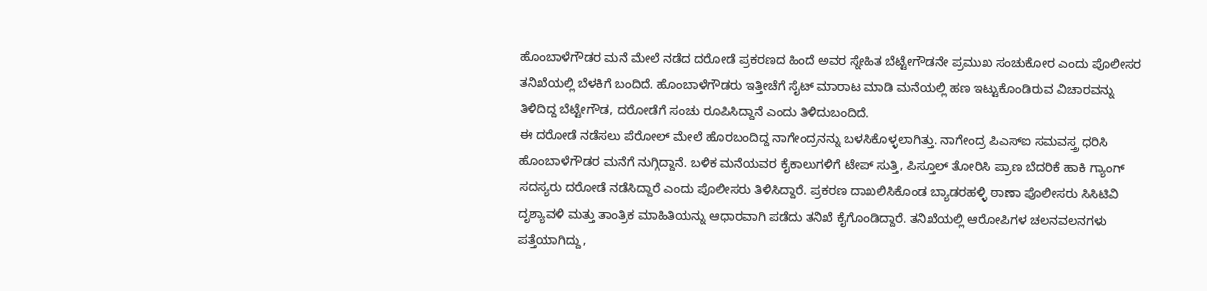ಹೊಂಬಾಳೆಗೌಡರ ಮನೆ ಮೇಲೆ ನಡೆದ ದರೋಡೆ ಪ್ರಕರಣದ ಹಿಂದೆ ಅವರ ಸ್ನೇಹಿತ ಬೆಟ್ಟೇಗೌಡನೇ ಪ್ರಮುಖ ಸಂಚುಕೋರ ಎಂದು ಪೊಲೀಸರ ತನಿಖೆಯಲ್ಲಿ ಬೆಳಕಿಗೆ ಬಂದಿದೆ. ಹೊಂಬಾಳೆಗೌಡರು ಇತ್ತೀಚೆಗೆ ಸೈಟ್ ಮಾರಾಟ ಮಾಡಿ ಮನೆಯಲ್ಲಿ ಹಣ ಇಟ್ಟುಕೊಂಡಿರುವ ವಿಚಾರವನ್ನು ತಿಳಿದಿದ್ದ ಬೆಟ್ಟೇಗೌಡ, ದರೋಡೆಗೆ ಸಂಚು ರೂಪಿಸಿದ್ದಾನೆ ಎಂದು ತಿಳಿದುಬಂದಿದೆ.
ಈ ದರೋಡೆ ನಡೆಸಲು ಪೆರೋಲ್ ಮೇಲೆ ಹೊರಬಂದಿದ್ದ ನಾಗೇಂದ್ರನನ್ನು ಬಳಸಿಕೊಳ್ಳಲಾಗಿತ್ತು. ನಾಗೇಂದ್ರ ಪಿಎಸ್‌ಐ ಸಮವಸ್ತ್ರ ಧರಿಸಿ ಹೊಂಬಾಳೆಗೌಡರ ಮನೆಗೆ ನುಗ್ಗಿದ್ದಾನೆ. ಬಳಿಕ ಮನೆಯವರ ಕೈಕಾಲುಗಳಿಗೆ ಟೇಪ್ ಸುತ್ತಿ, ಪಿಸ್ತೂಲ್ ತೋರಿಸಿ ಪ್ರಾಣ ಬೆದರಿಕೆ ಹಾಕಿ ಗ್ಯಾಂಗ್ ಸದಸ್ಯರು ದರೋಡೆ ನಡೆಸಿದ್ದಾರೆ ಎಂದು ಪೊಲೀಸರು ತಿಳಿಸಿದ್ದಾರೆ. ಪ್ರಕರಣ ದಾಖಲಿಸಿಕೊಂಡ ಬ್ಯಾಡರಹಳ್ಳಿ ಠಾಣಾ ಪೊಲೀಸರು ಸಿಸಿಟಿವಿ ದೃಶ್ಯಾವಳಿ ಮತ್ತು ತಾಂತ್ರಿಕ ಮಾಹಿತಿಯನ್ನು ಆಧಾರವಾಗಿ ಪಡೆದು ತನಿಖೆ ಕೈಗೊಂಡಿದ್ದಾರೆ. ತನಿಖೆಯಲ್ಲಿ ಆರೋಪಿಗಳ ಚಲನವಲನಗಳು ಪತ್ತೆಯಾಗಿದ್ದು,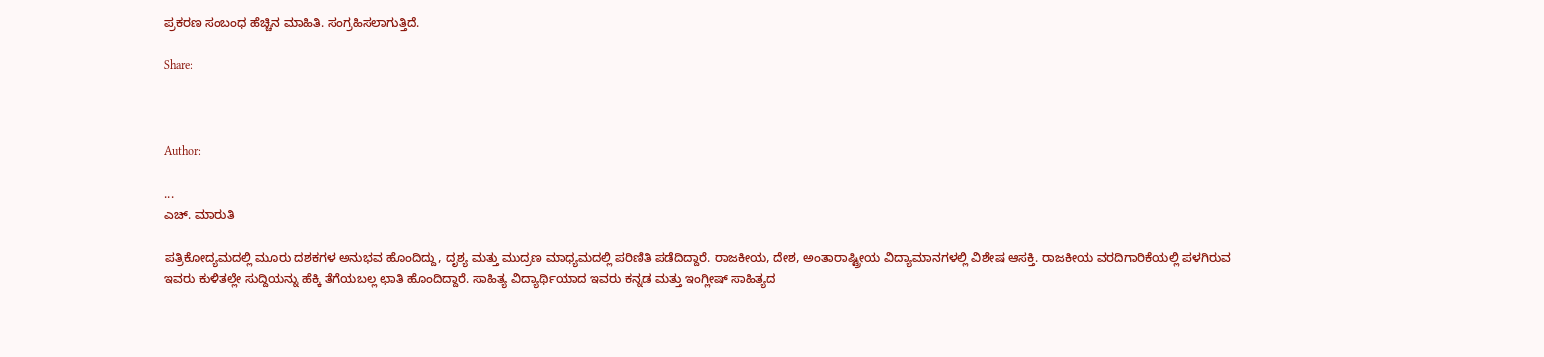ಪ್ರಕರಣ ಸಂಬಂಧ ಹೆಚ್ಚಿನ ಮಾಹಿತಿ. ಸಂಗ್ರಹಿಸಲಾಗುತ್ತಿದೆ.

Share:



Author:

...
ಎಚ್‌. ಮಾರುತಿ

ಪತ್ರಿಕೋದ್ಯಮದಲ್ಲಿ ಮೂರು ದಶಕಗಳ ಅನುಭವ ಹೊಂದಿದ್ದು, ದೃಶ್ಯ ಮತ್ತು ಮುದ್ರಣ ಮಾಧ್ಯಮದಲ್ಲಿ ಪರಿಣಿತಿ ಪಡೆದಿದ್ದಾರೆ. ರಾಜಕೀಯ, ದೇಶ, ಅಂತಾರಾಷ್ಟ್ರೀಯ ವಿದ್ಯಾಮಾನಗಳಲ್ಲಿ ವಿಶೇಷ ಆಸಕ್ತಿ. ರಾಜಕೀಯ ವರದಿಗಾರಿಕೆಯಲ್ಲಿ ಪಳಗಿರುವ ಇವರು ಕುಳಿತಲ್ಲೇ ಸುದ್ದಿಯನ್ನು ಹೆಕ್ಕಿ ತೆಗೆಯಬಲ್ಲ ಛಾತಿ ಹೊಂದಿದ್ದಾರೆ. ಸಾಹಿತ್ಯ ವಿದ್ಯಾರ್ಥಿಯಾದ ಇವರು ಕನ್ನಡ ಮತ್ತು ಇಂಗ್ಲೀಷ್‌ ಸಾಹಿತ್ಯದ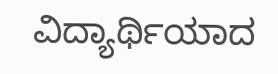ವಿದ್ಯಾರ್ಥಿಯಾದ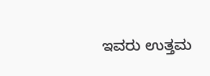ಇವರು ಉತ್ತಮ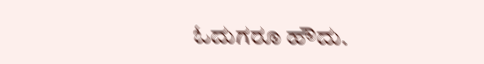ಓದುಗರೂ ಹೌದು.